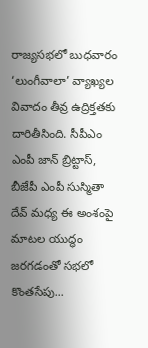రాజ్యసభలో బుధవారం ‘లుంగీవాలా’ వ్యాఖ్యల వివాదం తీవ్ర ఉద్రిక్తతకు దారితీసింది. సీపీఎం ఎంపీ జాన్ బ్రిట్టాస్, బీజేపీ ఎంపీ సుస్మితా దేవ్ మధ్య ఈ అంశంపై మాటల యుద్ధం జరగడంతో సభలో కొంతసేపు...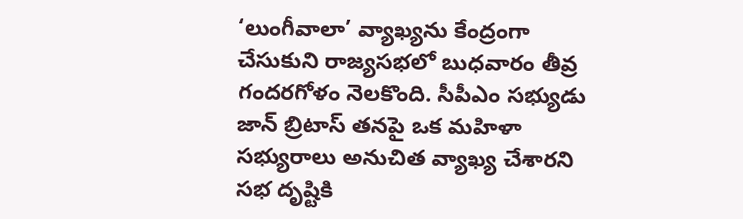‘లుంగీవాలా’ వ్యాఖ్యను కేంద్రంగా చేసుకుని రాజ్యసభలో బుధవారం తీవ్ర గందరగోళం నెలకొంది. సీపీఎం సభ్యుడు జాన్ బ్రిటాస్ తనపై ఒక మహిళా సభ్యురాలు అనుచిత వ్యాఖ్య చేశారని సభ దృష్టికి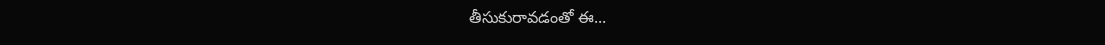తీసుకురావడంతో ఈ...